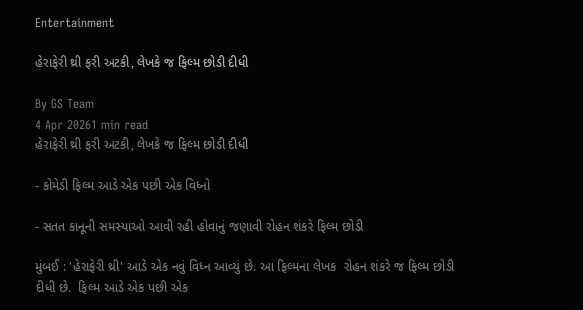Entertainment

હેરાફેરી થ્રી ફરી અટકી, લેખકે જ ફિલ્મ છોડી દીધી

By GS Team
4 Apr 20261 min read
હેરાફેરી થ્રી ફરી અટકી, લેખકે જ ફિલ્મ છોડી દીધી

- કોમેડી ફિલ્મ આડે એક પછી એક વિધ્નો

- સતત કાનૂની સમસ્યાઓ આવી રહી હોવાનું જણાવી રોહન શંકરે ફિલ્મ છોડી

મુંબઈ : 'હેરાફેરી થ્રી' આડે એક નવું વિધ્ન આવ્યું છે. આ ફિલ્મના લેખક  રોહન શંકરે જ ફિલ્મ છોડી દીધી છે.  ફિલ્મ આડે એક પછી એક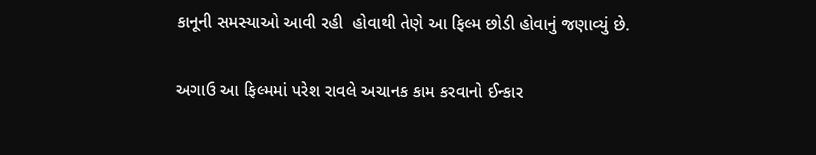કાનૂની સમસ્યાઓ આવી રહી  હોવાથી તેણે આ ફિલ્મ છોડી હોવાનું જણાવ્યું છે.

અગાઉ આ ફિલ્મમાં પરેશ રાવલે અચાનક કામ કરવાનો ઈન્કાર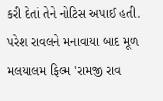કરી દેતાં તેને નોટિસ અપાઈ હતી. પરેશ રાવલને મનાવાયા બાદ મૂળ મલયાલમ ફિલ્મ 'રામજી રાવ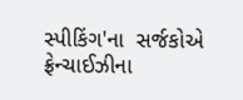સ્પીકિંગ'ના  સર્જકોએ ફ્રેન્ચાઈઝીના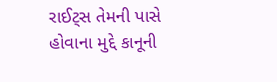રાઈટ્સ તેમની પાસે હોવાના મુદ્દે કાનૂની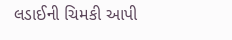લડાઈની ચિમકી આપી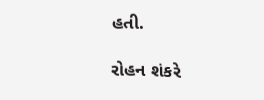હતી.

રોહન શંકરે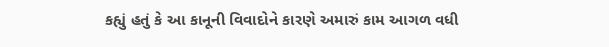કહ્યું હતું કે આ કાનૂની વિવાદોને કારણે અમારું કામ આગળ વધી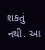શકતું નથી. આ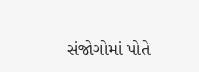સંજોગોમાં પોતે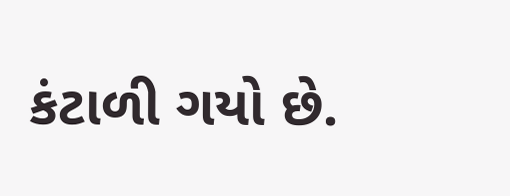કંટાળી ગયો છે.